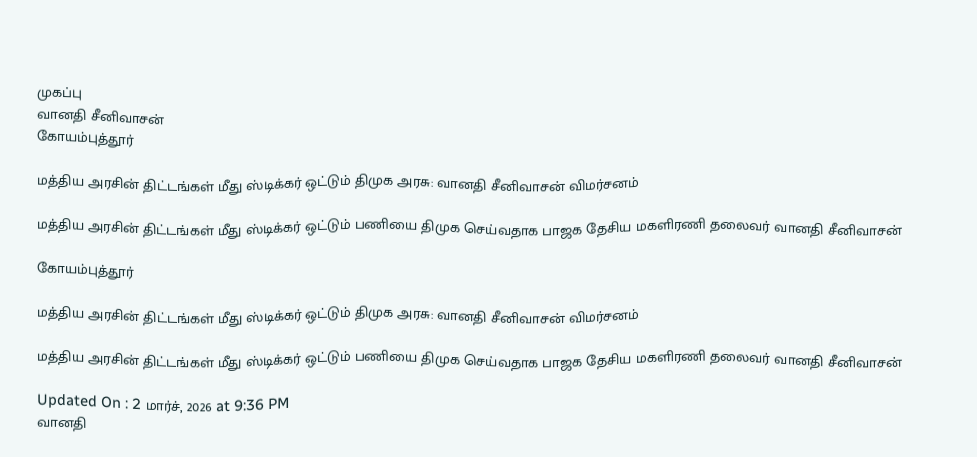முகப்பு
வானதி சீனிவாசன்
கோயம்புத்தூர்

மத்திய அரசின் திட்டங்கள் மீது ஸ்டிக்கர் ஒட்டும் திமுக அரசு: வானதி சீனிவாசன் விமர்சனம்

மத்திய அரசின் திட்டங்கள் மீது ஸ்டிக்கர் ஒட்டும் பணியை திமுக செய்வதாக பாஜக தேசிய மகளிரணி தலைவர் வானதி சீனிவாசன்

கோயம்புத்தூர்

மத்திய அரசின் திட்டங்கள் மீது ஸ்டிக்கர் ஒட்டும் திமுக அரசு: வானதி சீனிவாசன் விமர்சனம்

மத்திய அரசின் திட்டங்கள் மீது ஸ்டிக்கர் ஒட்டும் பணியை திமுக செய்வதாக பாஜக தேசிய மகளிரணி தலைவர் வானதி சீனிவாசன்

Updated On : 2 மார்ச், 2026 at 9:36 PM
வானதி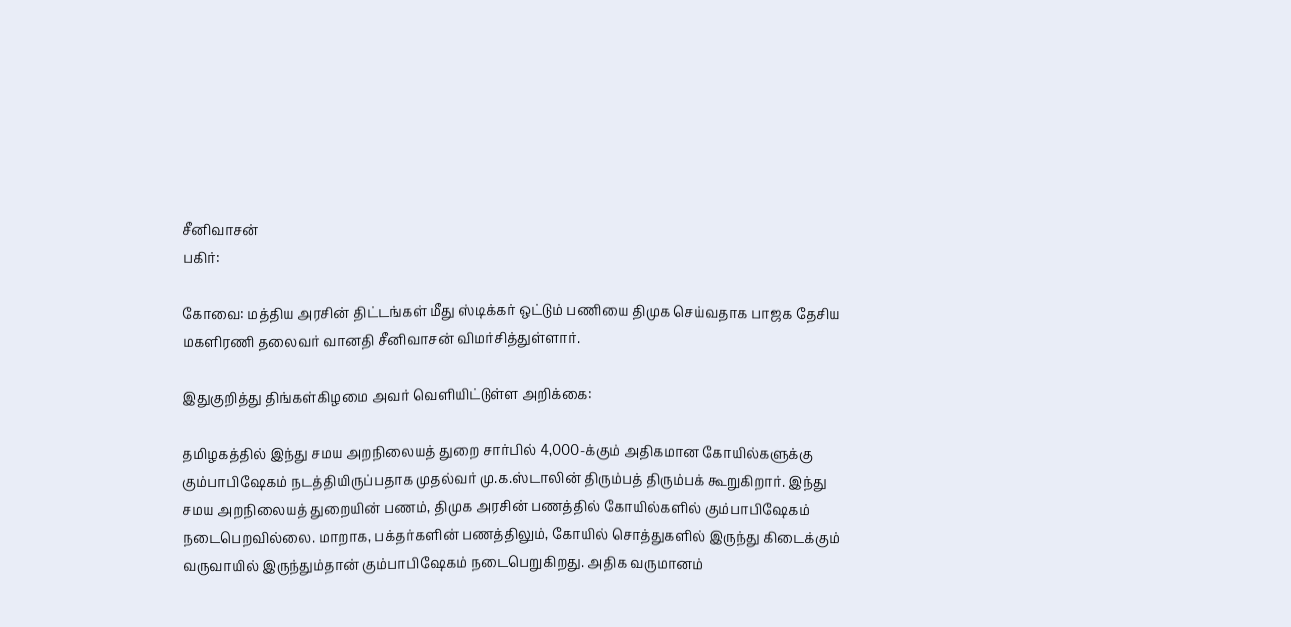சீனிவாசன்
பகிர்:

கோவை: மத்திய அரசின் திட்டங்கள் மீது ஸ்டிக்கர் ஒட்டும் பணியை திமுக செய்வதாக பாஜக தேசிய மகளிரணி தலைவர் வானதி சீனிவாசன் விமர்சித்துள்ளார்.

இதுகுறித்து திங்கள்கிழமை அவர் வெளியிட்டுள்ள அறிக்கை:

தமிழகத்தில் இந்து சமய அறநிலையத் துறை சார்பில் 4,000-க்கும் அதிகமான கோயில்களுக்கு கும்பாபிஷேகம் நடத்தியிருப்பதாக முதல்வர் மு.க.ஸ்டாலின் திரும்பத் திரும்பக் கூறுகிறார். இந்து சமய அறநிலையத் துறையின் பணம், திமுக அரசின் பணத்தில் கோயில்களில் கும்பாபிஷேகம் நடைபெறவில்லை. மாறாக, பக்தர்களின் பணத்திலும், கோயில் சொத்துகளில் இருந்து கிடைக்கும் வருவாயில் இருந்தும்தான் கும்பாபிஷேகம் நடைபெறுகிறது. அதிக வருமானம்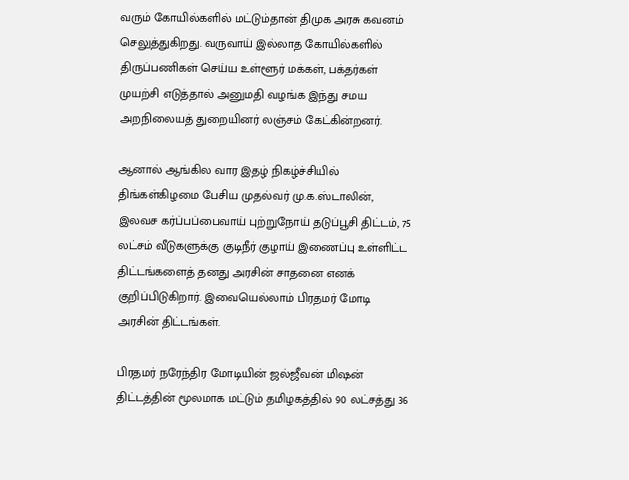வரும் கோயில்களில் மட்டும்தான் திமுக அரசு கவனம் செலுத்துகிறது. வருவாய் இல்லாத கோயில்களில் திருப்பணிகள் செய்ய உள்ளூர் மக்கள், பக்தர்கள் முயற்சி எடுத்தால் அனுமதி வழங்க இந்து சமய அறநிலையத் துறையினர் லஞ்சம் கேட்கின்றனர்.

ஆனால் ஆங்கில வார இதழ் நிகழ்ச்சியில் திங்கள்கிழமை பேசிய முதல்வர் மு.க.ஸ்டாலின், இலவச கர்ப்பப்பைவாய் புற்றுநோய் தடுப்பூசி திட்டம், 75 லட்சம் வீடுகளுக்கு குடிநீர் குழாய் இணைப்பு உள்ளிட்ட திட்டங்களைத் தனது அரசின் சாதனை எனக் குறிப்பிடுகிறார். இவையெல்லாம் பிரதமர் மோடி அரசின் திட்டங்கள்.

பிரதமர் நரேந்திர மோடியின் ஜல்ஜீவன் மிஷன் திட்டத்தின் மூலமாக மட்டும் தமிழகத்தில் 90 லட்சத்து 36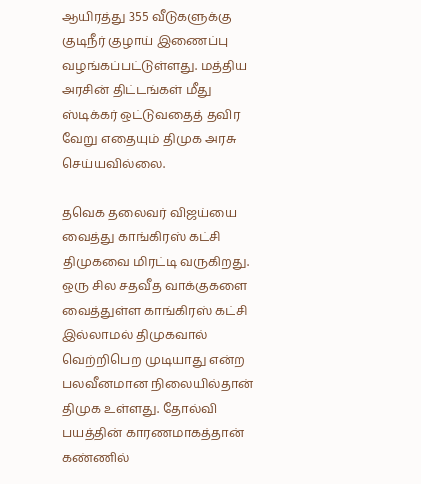ஆயிரத்து 355 வீடுகளுக்கு குடிநீர் குழாய் இணைப்பு வழங்கப்பட்டுள்ளது. மத்திய அரசின் திட்டங்கள் மீது ஸ்டிக்கர் ஒட்டுவதைத் தவிர வேறு எதையும் திமுக அரசு செய்யவில்லை.

தவெக தலைவர் விஜய்யை வைத்து காங்கிரஸ் கட்சி திமுகவை மிரட்டி வருகிறது. ஒரு சில சதவீத வாக்குகளை வைத்துள்ள காங்கிரஸ் கட்சி இல்லாமல் திமுகவால் வெற்றிபெற முடியாது என்ற பலவீனமான நிலையில்தான் திமுக உள்ளது. தோல்வி பயத்தின் காரணமாகத்தான் கண்ணில்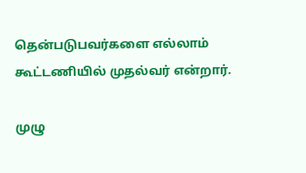தென்படுபவர்களை எல்லாம் கூட்டணியில் முதல்வர் என்றார்.

முழு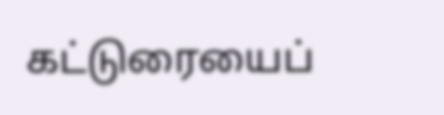கட்டுரையைப்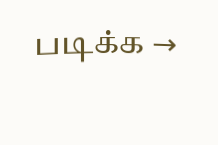படிக்க →